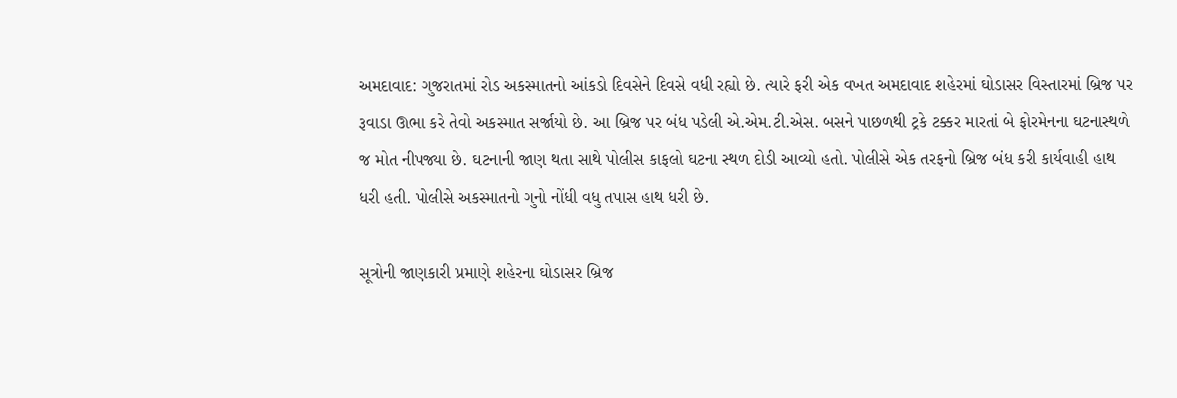અમદાવાદ: ગુજરાતમાં રોડ અકસ્માતનો આંકડો દિવસેને દિવસે વધી રહ્યો છે. ત્યારે ફરી એક વખત અમદાવાદ શહેરમાં ઘોડાસર વિસ્તારમાં બ્રિજ પર રૂવાડા ઊભા કરે તેવો અકસ્માત સર્જાયો છે. આ બ્રિજ પર બંધ પડેલી એ.એમ.ટી.એસ. બસને પાછળથી ટ્રકે ટક્કર મારતાં બે ફોરમેનના ઘટનાસ્થળે જ મોત નીપજ્યા છે. ઘટનાની જાણ થતા સાથે પોલીસ કાફલો ઘટના સ્થળ દોડી આવ્યો હતો. પોલીસે એક તરફનો બ્રિજ બંધ કરી કાર્યવાહી હાથ ધરી હતી. પોલીસે અકસ્માતનો ગુનો નોંધી વધુ તપાસ હાથ ધરી છે.

સૂત્રોની જાણકારી પ્રમાણે શહેરના ઘોડાસર બ્રિજ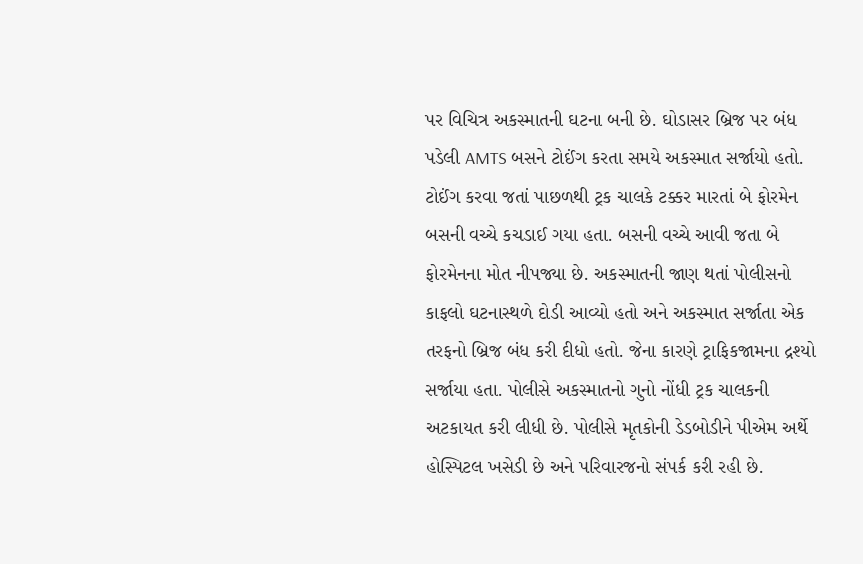પર વિચિત્ર અકસ્માતની ઘટના બની છે. ઘોડાસર બ્રિજ પર બંધ પડેલી AMTS બસને ટોઈંગ કરતા સમયે અકસ્માત સર્જાયો હતો. ટોઈંગ કરવા જતાં પાછળથી ટ્રક ચાલકે ટક્કર મારતાં બે ફોરમેન બસની વચ્ચે કચડાઈ ગયા હતા. બસની વચ્ચે આવી જતા બે ફોરમેનના મોત નીપજ્યા છે. અકસ્માતની જાણ થતાં પોલીસનો કાફલો ઘટનાસ્થળે દોડી આવ્યો હતો અને અકસ્માત સર્જાતા એક તરફનો બ્રિજ બંધ કરી દીધો હતો. જેના કારણે ટ્રાફિકજામના દ્રશ્યો સર્જાયા હતા. પોલીસે અકસ્માતનો ગુનો નોંધી ટ્રક ચાલકની અટકાયત કરી લીધી છે. પોલીસે મૃતકોની ડેડબોડીને પીએમ અર્થે હોસ્પિટલ ખસેડી છે અને પરિવારજનો સંપર્ક કરી રહી છે.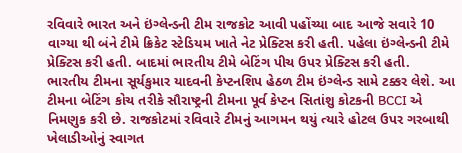રવિવારે ભારત અને ઇંગ્લેન્ડની ટીમ રાજકોટ આવી પહોંચ્યા બાદ આજે સવારે 10 વાગ્યા થી બંને ટીમે ક્રિકેટ સ્ટેડિયમ ખાતે નેટ પ્રેક્ટિસ કરી હતી. પહેલા ઇંગ્લેન્ડની ટીમે પ્રેક્ટિસ કરી હતી. બાદમાં ભારતીય ટીમે બેટિંગ પીચ ઉપર પ્રેક્ટિસ કરી હતી.
ભારતીય ટીમના સૂર્યકુમાર યાદવની કેપ્ટનશિપ હેઠળ ટીમ ઇંગ્લેન્ડ સામે ટક્કર લેશે. આ ટીમના બેટિંગ કોચ તરીકે સૌરાષ્ટ્રની ટીમના પૂર્વ કેપ્ટન સિતાંશુ કોટકની BCCI એ નિમણુક કરી છે. રાજકોટમાં રવિવારે ટીમનું આગમન થયું ત્યારે હોટલ ઉપર ગરબાથી ખેલાડીઓનું સ્વાગત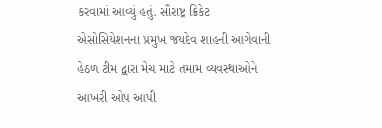કરવામાં આવ્યું હતું. સૌરાષ્ટ્ર ક્રિકેટ એસોસિયેશનના પ્રમુખ જયદેવ શાહની આગેવાની હેઠળ ટીમ દ્વારા મેચ માટે તમામ વ્યવસ્થાઓને આખરી ઓપ આપી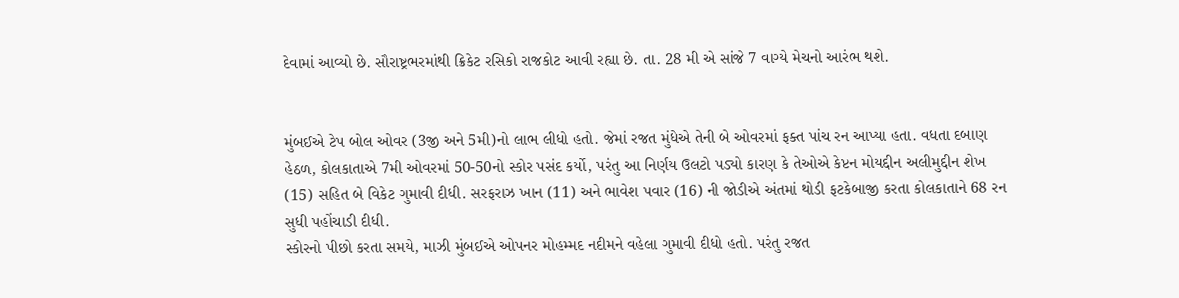દેવામાં આવ્યો છે. સૌરાષ્ટ્રભરમાંથી ક્રિકેટ રસિકો રાજકોટ આવી રહ્યા છે. તા. 28 મી એ સાંજે 7 વાગ્યે મેચનો આરંભ થશે.


મુંબઈએ ટેપ બોલ ઓવર (3જી અને 5મી)નો લાભ લીધો હતો. જેમાં રજત મુંધેએ તેની બે ઓવરમાં ફક્ત પાંચ રન આપ્યા હતા. વધતા દબાણ હેઠળ, કોલકાતાએ 7મી ઓવરમાં 50-50નો સ્કોર પસંદ કર્યો, પરંતુ આ નિર્ણય ઉલટો પડ્યો કારણ કે તેઓએ કેપ્ટન મોયદ્દીન અલીમુદ્દીન શેખ (15) સહિત બે વિકેટ ગુમાવી દીધી. સરફરાઝ ખાન (11) અને ભાવેશ પવાર (16) ની જોડીએ અંતમાં થોડી ફટકેબાજી કરતા કોલકાતાને 68 રન સુધી પહોંચાડી દીધી.
સ્કોરનો પીછો કરતા સમયે, માઝી મુંબઈએ ઓપનર મોહમ્મદ નદીમને વહેલા ગુમાવી દીધો હતો. પરંતુ રજત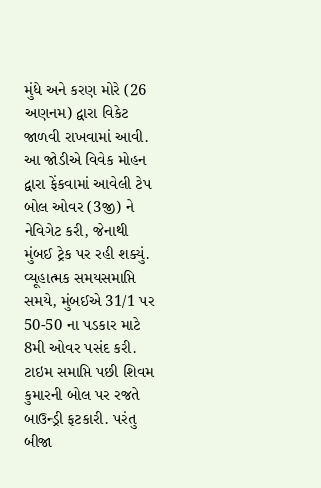મુંધે અને કરણ મોરે (26 અણનમ) દ્વારા વિકેટ જાળવી રાખવામાં આવી. આ જોડીએ વિવેક મોહન દ્વારા ફેંકવામાં આવેલી ટેપ બોલ ઓવર (3જી) ને નેવિગેટ કરી, જેનાથી મુંબઈ ટ્રેક પર રહી શક્યું. વ્યૂહાત્મક સમયસમાપ્તિ સમયે, મુંબઈએ 31/1 પર 50-50 ના પડકાર માટે 8મી ઓવર પસંદ કરી.
ટાઇમ સમાપ્તિ પછી શિવમ કુમારની બોલ પર રજતે બાઉન્ડ્રી ફટકારી. પરંતુ બીજા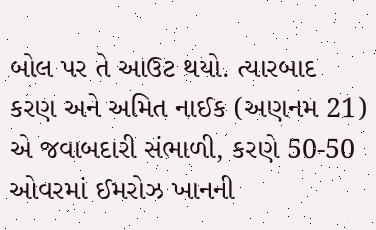બોલ પર તે આઉટ થયો. ત્યારબાદ કરણ અને અમિત નાઈક (અણનમ 21) એ જવાબદારી સંભાળી, કરણે 50-50 ઓવરમાં ઈમરોઝ ખાનની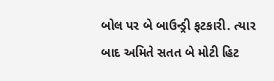બોલ પર બે બાઉન્ડ્રી ફટકારી. ત્યાર બાદ અમિતે સતત બે મોટી હિટ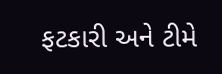ફટકારી અને ટીમે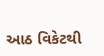આઠ વિકેટથી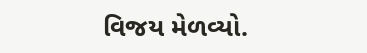વિજય મેળવ્યો.